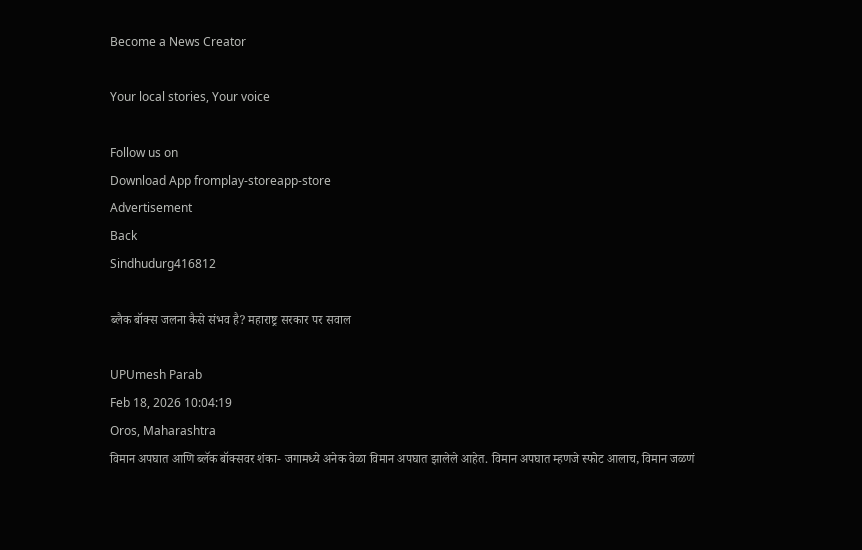Become a News Creator

Your local stories, Your voice

Follow us on
Download App fromplay-storeapp-store
Advertisement
Back
Sindhudurg416812

ब्लैक बॉक्स जलना कैसे संभव है? महाराष्ट्र सरकार पर सवाल

UPUmesh Parab
Feb 18, 2026 10:04:19
Oros, Maharashtra
विमान अपघात आणि ब्लॅक बॉक्सवर शंका- जगामध्ये अनेक वेळा विमान अपघात झालेले आहेत. विमान अपघात म्हणजे स्फोट आलाच, विमान जळणं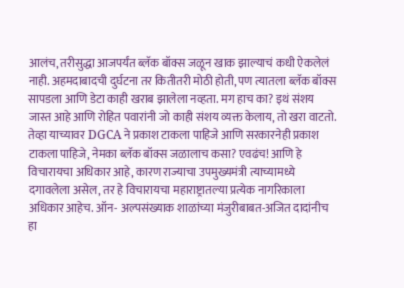आलंच, तरीसुद्धा आजपर्यंत ब्लॅक बॉक्स जळून खाक झाल्याचं कधी ऐकलेलं नाही. अहमदाबादची दुर्घटना तर कितीतरी मोठी होती, पण त्यातला ब्लॅक बॉक्स सापडला आणि डेटा काही खराब झालेला नव्हता. मग हाच का? इथं संशय जास्त आहे आणि रोहित पवारांनी जो काही संशय व्यक्त केलाय, तो खरा वाटतो. तेव्हा याच्यावर DGCA ने प्रकाश टाकला पाहिजे आणि सरकारनेही प्रकाश टाकला पाहिजे, नेमका ब्लॅक बॉक्स जळालाच कसा? एवढंच! आणि हे विचारायचा अधिकार आहे, कारण राज्याचा उपमुख्यमंत्री त्याच्यामध्ये दगावलेला असेल, तर हे विचारायचा महाराष्ट्रातल्या प्रत्येक नागरिकाला अधिकार आहेच. ऑन- अल्पसंख्याक शाळांच्या मंजुरीबाबत-अजित दादांनीच हा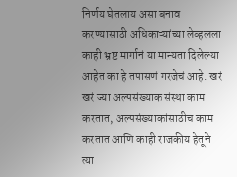निर्णय घेतलाय असा बनाव करण्यासाठी अधिकाऱ्यांच्या लेव्हलला काही भ्रष्ट मार्गानं या मान्यता दिलेल्या आहेत का हे तपासणं गरजेचं आहे. खरं खरं ज्या अल्पसंख्याक संस्था काम करतात, अल्पसंख्याकांसाठीच काम करतात आणि काही राजकीय हेतूने त्या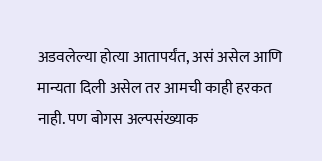अडवलेल्या होत्या आतापर्यंत, असं असेल आणि मान्यता दिली असेल तर आमची काही हरकत नाही. पण बोगस अल्पसंख्याक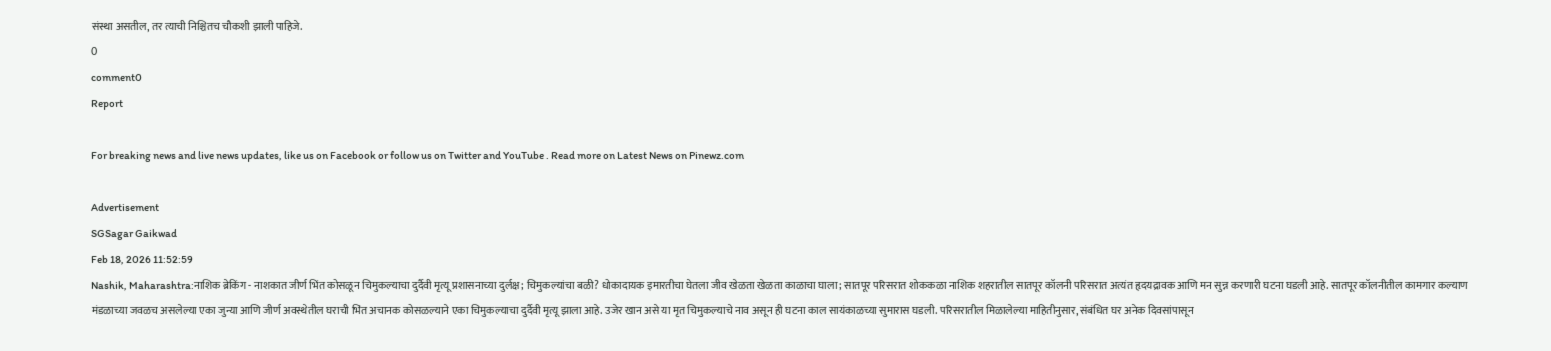संस्था असतील, तर त्याची निश्चितच चौकशी झाली पाहिजे.
0
comment0
Report

For breaking news and live news updates, like us on Facebook or follow us on Twitter and YouTube . Read more on Latest News on Pinewz.com

Advertisement
SGSagar Gaikwad
Feb 18, 2026 11:52:59
Nashik, Maharashtra:नाशिक ब्रेकिंग - नाशकात जीर्ण भिंत कोसळून चिमुकल्याचा दुर्दैवी मृत्यू प्रशासनाच्या दुर्लक्ष; चिमुकल्यांचा बळी? धोकादायक इमारतीचा घेतला जीव खेळता खेळता काळाचा घाला; सातपूर परिसरात शोककळा नाशिक शहरातील सातपूर कॉलनी परिसरात अत्यंत हृदयद्रावक आणि मन सुन्न करणारी घटना घडली आहे. सातपूर कॉलनीतील कामगार कल्याण मंडळाच्या जवळच असलेल्या एका जुन्या आणि जीर्ण अवस्थेतील घराची भिंत अचानक कोसळल्याने एका चिमुकल्याचा दुर्दैवी मृत्यू झाला आहे. उजेर खान असे या मृत चिमुकल्याचे नाव असून ही घटना काल सायंकाळच्या सुमारास घडली. परिसरातील मिळालेल्या माहितीनुसार, संबंधित घर अनेक दिवसांपासून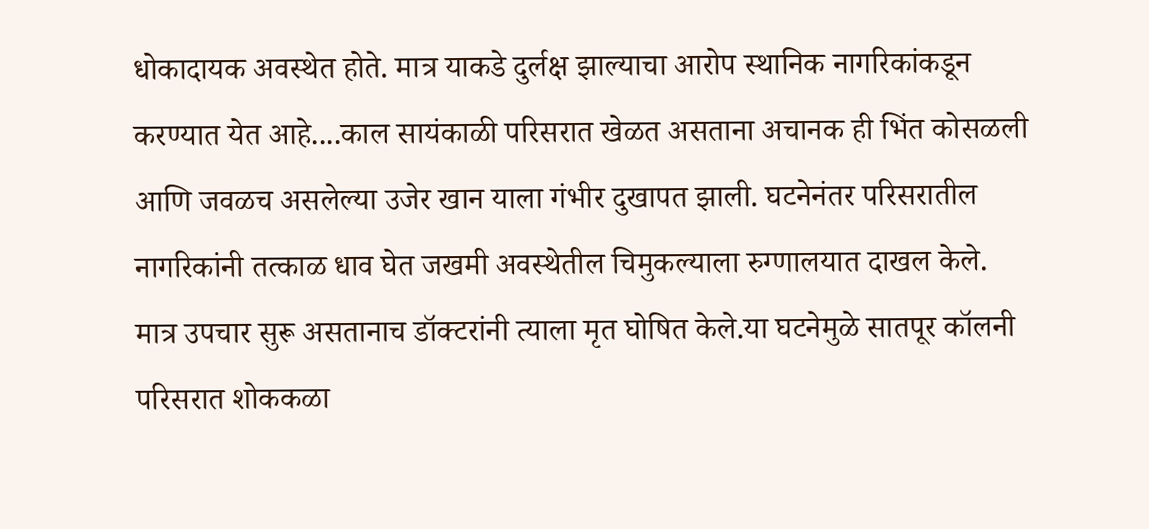धोकादायक अवस्थेत होते. मात्र याकडे दुर्लक्ष झाल्याचा आरोप स्थानिक नागरिकांकडून करण्यात येत आहे....काल सायंकाळी परिसरात खेळत असताना अचानक ही भिंत कोसळली आणि जवळच असलेल्या उजेर खान याला गंभीर दुखापत झाली. घटनेनंतर परिसरातील नागरिकांनी तत्काळ धाव घेत जखमी अवस्थेतील चिमुकल्याला रुग्णालयात दाखल केले. मात्र उपचार सुरू असतानाच डॉक्टरांनी त्याला मृत घोषित केले.या घटनेमुळे सातपूर कॉलनी परिसरात शोककळा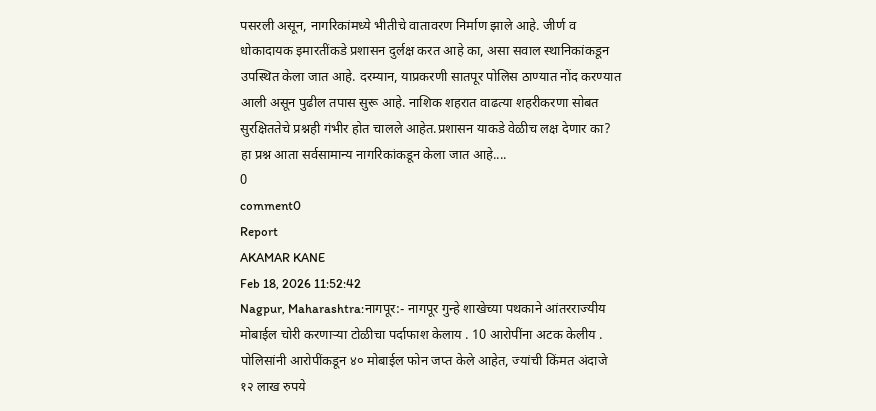पसरली असून, नागरिकांमध्ये भीतीचे वातावरण निर्माण झाले आहे. जीर्ण व धोकादायक इमारतींकडे प्रशासन दुर्लक्ष करत आहे का, असा सवाल स्थानिकांकडून उपस्थित केला जात आहे. दरम्यान, याप्रकरणी सातपूर पोलिस ठाण्यात नोंद करण्यात आली असून पुढील तपास सुरू आहे. नाशिक शहरात वाढत्या शहरीकरणा सोबत सुरक्षिततेचे प्रश्नही गंभीर होत चालले आहेत.प्रशासन याकडे वेळीच लक्ष देणार का? हा प्रश्न आता सर्वसामान्य नागरिकांकडून केला जात आहे....
0
comment0
Report
AKAMAR KANE
Feb 18, 2026 11:52:42
Nagpur, Maharashtra:नागपूर:- नागपूर गुन्हे शाखेच्या पथकाने आंतरराज्यीय मोबाईल चोरी करणाऱ्या टोळीचा पर्दाफाश केलाय . 10 आरोपींना अटक केलीय . पोलिसांनी आरोपींकडून ४० मोबाईल फोन जप्त केले आहेत, ज्यांची किंमत अंदाजे १२ लाख रुपये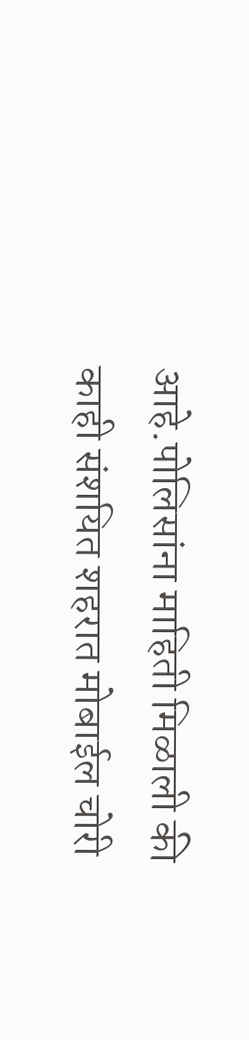आहे.पोलिसांना माहिती मिळाली की काही संशयित शहरात मोबाईल चोरी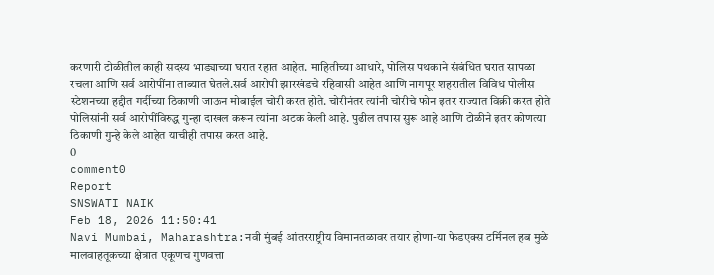करणारी टोळीतील काही सदस्य भाड्याच्या घरात रहात आहेत. माहितीच्या आधारे, पोलिस पथकाने संबंधित घरात सापळा रचला आणि सर्व आरोपींना ताब्यात घेतले.सर्व आरोपी झारखंडचे रहिवासी आहेत आणि नागपूर शहरातील विविध पोलीस स्टेशनच्या हद्दीत गर्दीच्या ठिकाणी जाऊन मोबाईल चोरी करत होते. चोरीनंतर त्यांनी चोरीचे फोन इतर राज्यात विक्री करत होते पोलिसांनी सर्व आरोपींविरुद्ध गुन्हा दाखल करून त्यांना अटक केली आहे. पुढील तपास सुरू आहे आणि टोळीने इतर कोणत्या ठिकाणी गुन्हे केले आहेत याचीही तपास करत आहे.
0
comment0
Report
SNSWATI NAIK
Feb 18, 2026 11:50:41
Navi Mumbai, Maharashtra:नवी मुंबई आंतरराष्ट्रीय विमानतळावर तयार होणा-या फेडएक्स टर्मिनल हब मुळे मालवाहतूकच्या क्षेत्रात एकूणच गुणवत्ता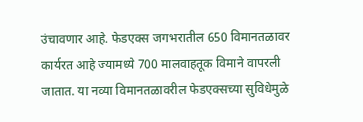उंचावणार आहे. फेडएक्स जगभरातील 650 विमानतळावर कार्यरत आहे ज्यामध्ये 700 मालवाहतूक विमाने वापरली जातात. या नव्या विमानतळावरील फेडएक्सच्या सुविधेमुळे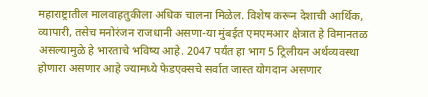महाराष्ट्रातील मालवाहतुकीला अधिक चालना मिळेल. विशेष करून देशाची आर्थिक, व्यापारी, तसेच मनोरंजन राजधानी असणा-या मुंबईत एमएमआर क्षेत्रात हे विमानतळ असल्यामुळे हे भारताचे भविष्य आहे. 2047 पर्यंत हा भाग 5 ट्रिलीयन अर्थव्यवस्था होणारा असणार आहे ज्यामध्ये फेडएक्सचे सर्वात जास्त योगदान असणार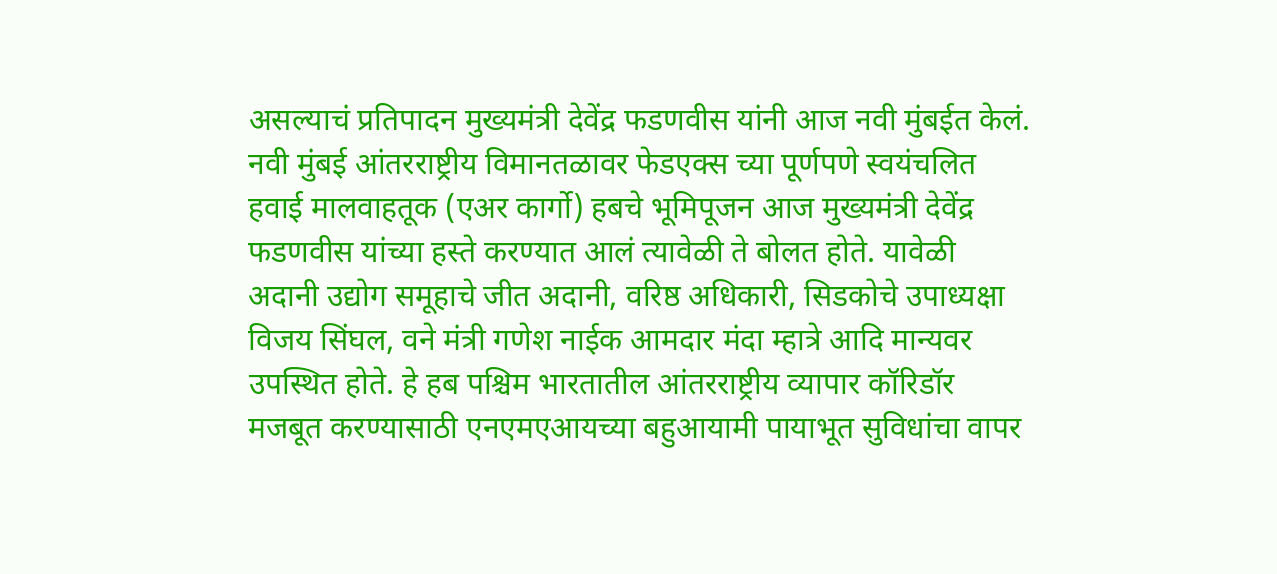असल्याचं प्रतिपादन मुख्यमंत्री देवेंद्र फडणवीस यांनी आज नवी मुंबईत केलं. नवी मुंबई आंतरराष्ट्रीय विमानतळावर फेडएक्स च्या पूर्णपणे स्वयंचलित हवाई मालवाहतूक (एअर कार्गो) हबचे भूमिपूजन आज मुख्यमंत्री देवेंद्र फडणवीस यांच्या हस्ते करण्यात आलं त्यावेळी ते बोलत होते. यावेळी अदानी उद्योग समूहाचे जीत अदानी, वरिष्ठ अधिकारी, सिडकोचे उपाध्यक्षा विजय सिंघल, वने मंत्री गणेश नाईक आमदार मंदा म्हात्रे आदि मान्यवर उपस्थित होते. हे हब पश्चिम भारतातील आंतरराष्ट्रीय व्यापार कॉरिडॉर मजबूत करण्यासाठी एनएमएआयच्या बहुआयामी पायाभूत सुविधांचा वापर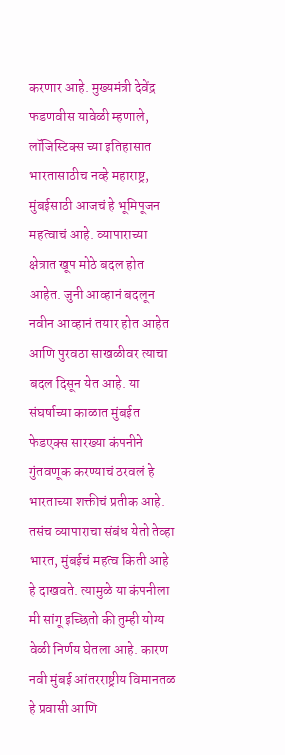करणार आहे. मुख्यमंत्री देवेंद्र फडणवीस यावेळी म्हणाले, लॉजिस्टिक्स च्या इतिहासात भारतासाठीच नव्हे महाराष्ट्र, मुंबईसाठी आजचं हे भूमिपूजन महत्वाचं आहे. व्यापाराच्या क्षेत्रात खूप मोठे बदल होत आहेत. जुनी आव्हानं बदलून नवीन आव्हानं तयार होत आहेत आणि पुरवठा साखळीवर त्याचा बदल दिसून येत आहे. या संघर्षाच्या काळात मुंबईत फेडएक्स सारख्या कंपनीने गुंतवणूक करण्याचं ठरवलं हे भारताच्या शक्तीचं प्रतीक आहे. तसंच व्यापाराचा संबंध येतो तेव्हा भारत, मुंबईचं महत्व किती आहे हे दाखवते. त्यामुळे या कंपनीला मी सांगू इच्छितो की तुम्ही योग्य वेळी निर्णय घेतला आहे. कारण नवी मुंबई आंतरराष्ट्रीय विमानतळ हे प्रवासी आणि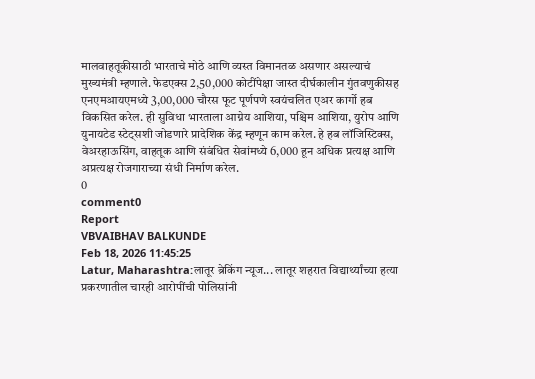मालवाहतूकीसाठी भारताचे मोठे आणि व्यस्त विमानतळ असणार असल्याचं मुख्यमंत्री म्हणाले. फेडएक्स 2,50,000 कोटींपेक्षा जास्त दीर्घकालीन गुंतवणुकीसह एनएमआयएमध्ये 3,00,000 चौरस फूट पूर्णपणे स्वयंचलित एअर कार्गो हब विकसित करेल. ही सुविधा भारताला आग्नेय आशिया, पश्चिम आशिया, युरोप आणि युनायटेड स्टेट्सशी जोडणारे प्रादेशिक केंद्र म्हणून काम करेल. हे हब लॉजिस्टिक्स, वेअरहाऊसिंग, वाहतूक आणि संबंधित सेवांमध्ये 6,000 हून अधिक प्रत्यक्ष आणि अप्रत्यक्ष रोजगाराच्या संधी निर्माण करेल.
0
comment0
Report
VBVAIBHAV BALKUNDE
Feb 18, 2026 11:45:25
Latur, Maharashtra:लातूर ब्रेकिंग न्यूज... लातूर शहरात विद्यार्थ्यांच्या हत्या प्रकरणातील चारही आरोपींची पोलिसांनी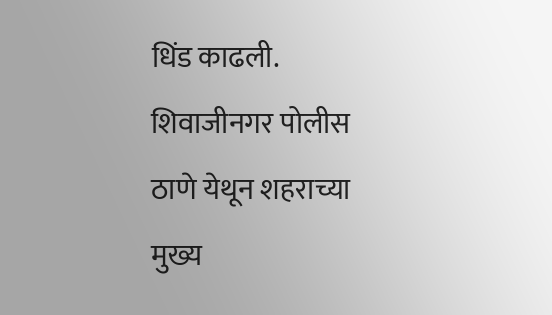धिंड काढली. शिवाजीनगर पोलीस ठाणे येथून शहराच्या मुख्य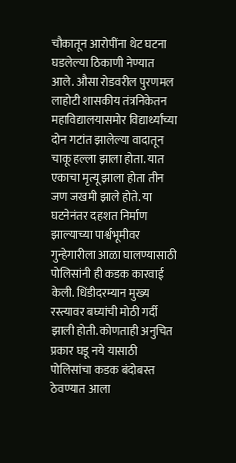चौकातून आरोपींना थेट घटना घडलेल्या ठिकाणी नेण्यात आले. औसा रोडवरील पुरणमल लाहोटी शासकीय तंत्रनिकेतन महाविद्यालयासमोर विद्यार्थ्यांच्या दोन गटांत झालेल्या वादातून चाकू हल्ला झाला होता. यात एकाचा मृत्यू झाला होता तीन जण जखमी झाले होते. या घटनेनंतर दहशत निर्माण झाल्याच्या पार्श्वभूमीवर गुन्हेगारीला आळा घालण्यासाठी पोलिसांनी ही कडक कारवाई केली. धिंडीदरम्यान मुख्य रस्त्यावर बघ्यांची मोठी गर्दी झाली होती. कोणताही अनुचित प्रकार घडू नये यासाठी पोलिसांचा कडक बंदोबस्त ठेवण्यात आला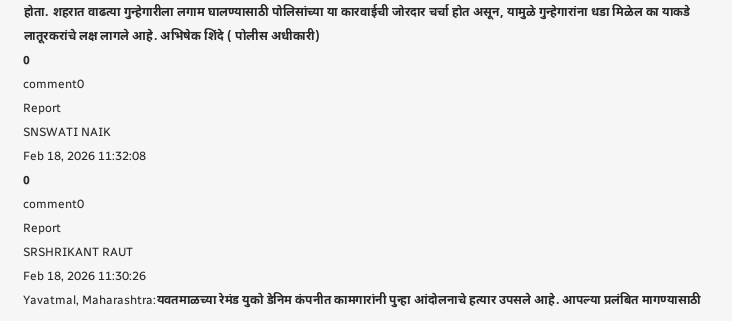होता. शहरात वाढत्या गुन्हेगारीला लगाम घालण्यासाठी पोलिसांच्या या कारवाईची जोरदार चर्चा होत असून, यामुळे गुन्हेगारांना धडा मिळेल का याकडे लातूरकरांचे लक्ष लागले आहे. अभिषेक शिंदे ( पोलीस अधीकारी)
0
comment0
Report
SNSWATI NAIK
Feb 18, 2026 11:32:08
0
comment0
Report
SRSHRIKANT RAUT
Feb 18, 2026 11:30:26
Yavatmal, Maharashtra:यवतमाळच्या रेमंड युको डेनिम कंपनीत कामगारांनी पुन्हा आंदोलनाचे हत्यार उपसले आहे. आपल्या प्रलंबित मागण्यासाठी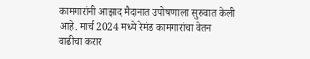कामगारांनी आझाद मैदानात उपोषणाला सुरुवात केली आहे. मार्च 2024 मध्ये रेमंड कामगारांचा वेतन वाढीचा करार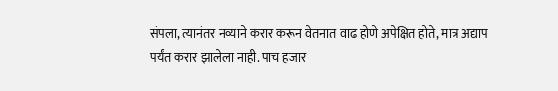संपला, त्यानंतर नव्याने करार करून वेतनात वाढ होणे अपेक्षित होते, मात्र अद्याप पर्यंत करार झालेला नाही. पाच हजार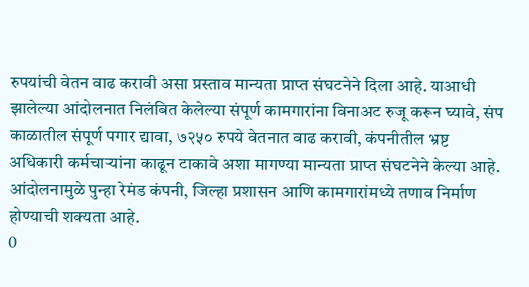रुपयांची वेतन वाढ करावी असा प्रस्ताव मान्यता प्राप्त संघटनेने दिला आहे. याआधी झालेल्या आंदोलनात निलंबित केलेल्या संपूर्ण कामगारांना विनाअट रुजू करून घ्यावे, संप काळातील संपूर्ण पगार द्यावा, ७२५० रुपये वेतनात वाढ करावी, कंपनीतील भ्रष्ट अधिकारी कर्मचाऱ्यांना काढून टाकावे अशा मागण्या मान्यता प्राप्त संघटनेने केल्या आहे. आंदोलनामुळे पुन्हा रेमंड कंपनी, जिल्हा प्रशासन आणि कामगारांमध्ये तणाव निर्माण होण्याची शक्यता आहे.
0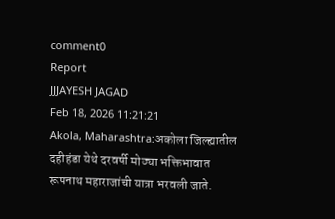comment0
Report
JJJAYESH JAGAD
Feb 18, 2026 11:21:21
Akola, Maharashtra:अकोला जिल्ह्यातील दहीहंडा येथे दरवर्षी मोठ्या भक्तिभावात रूपनाथ महाराजांची यात्रा भरवली जाते.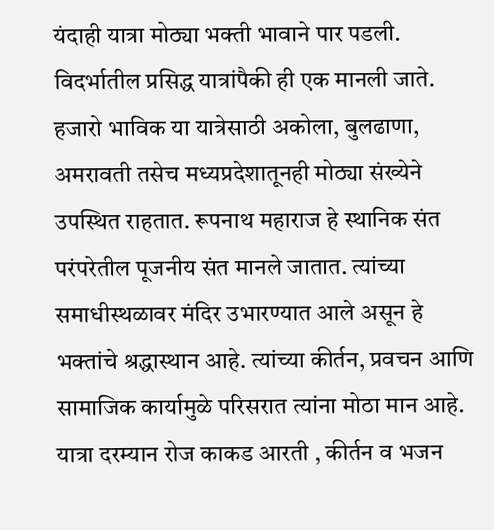यंदाही यात्रा मोठ्या भक्ती भावाने पार पडली. विदर्भातील प्रसिद्ध यात्रांपैकी ही एक मानली जाते. हजारो भाविक या यात्रेसाठी अकोला, बुलढाणा, अमरावती तसेच मध्यप्रदेशातूनही मोठ्या संख्येने उपस्थित राहतात. रूपनाथ महाराज हे स्थानिक संत परंपरेतील पूजनीय संत मानले जातात. त्यांच्या समाधीस्थळावर मंदिर उभारण्यात आले असून हे भक्तांचे श्रद्धास्थान आहे. त्यांच्या कीर्तन, प्रवचन आणि सामाजिक कार्यामुळे परिसरात त्यांना मोठा मान आहे. यात्रा दरम्यान रोज काकड आरती , कीर्तन व भजन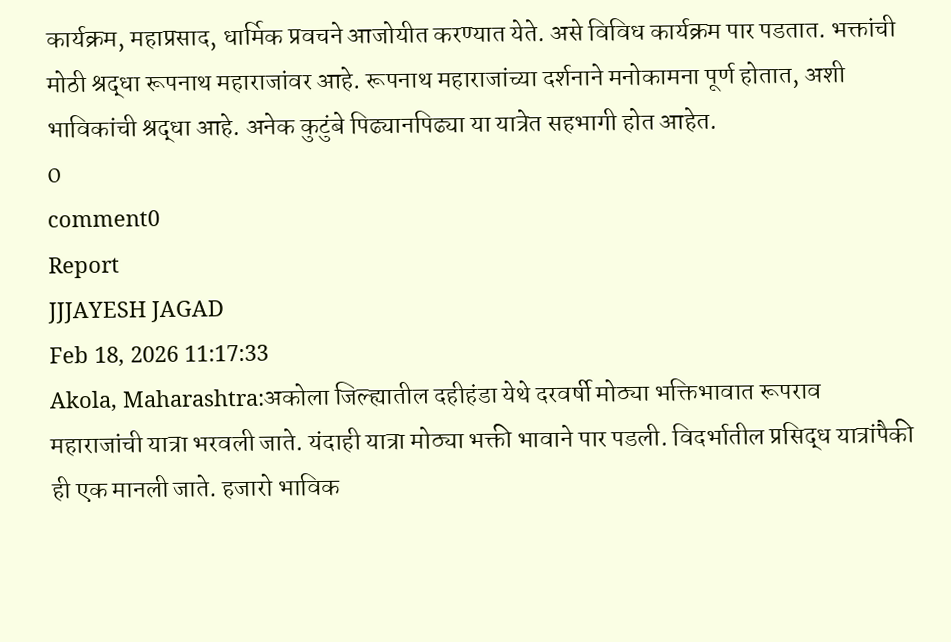कार्यक्रम, महाप्रसाद, धार्मिक प्रवचने आजोयीत करण्यात येते. असे विविध कार्यक्रम पार पडतात. भक्तांची मोठी श्रद्धा रूपनाथ महाराजांवर आहे. रूपनाथ महाराजांच्या दर्शनाने मनोकामना पूर्ण होतात, अशी भाविकांची श्रद्धा आहे. अनेक कुटुंबे पिढ्यानपिढ्या या यात्रेत सहभागी होत आहेत.
0
comment0
Report
JJJAYESH JAGAD
Feb 18, 2026 11:17:33
Akola, Maharashtra:अकोला जिल्ह्यातील दहीहंडा येथे दरवर्षी मोठ्या भक्तिभावात रूपराव महाराजांची यात्रा भरवली जाते. यंदाही यात्रा मोठ्या भक्ती भावाने पार पडली. विदर्भातील प्रसिद्ध यात्रांपैकी ही एक मानली जाते. हजारो भाविक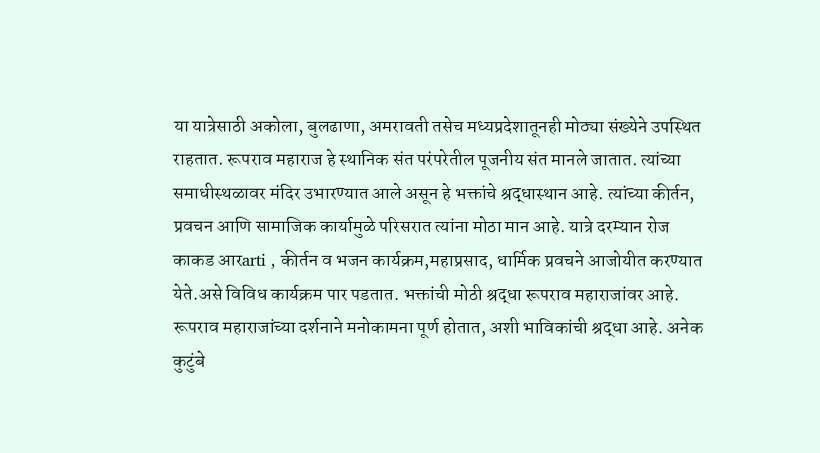या यात्रेसाठी अकोला, बुलढाणा, अमरावती तसेच मध्यप्रदेशातूनही मोठ्या संख्येने उपस्थित राहतात. रूपराव महाराज हे स्थानिक संत परंपरेतील पूजनीय संत मानले जातात. त्यांच्या समाधीस्थळावर मंदिर उभारण्यात आले असून हे भक्तांचे श्रद्धास्थान आहे. त्यांच्या कीर्तन, प्रवचन आणि सामाजिक कार्यामुळे परिसरात त्यांना मोठा मान आहे. यात्रे दरम्यान रोज काकड आरarti , कीर्तन व भजन कार्यक्रम,महाप्रसाद, धार्मिक प्रवचने आजोयीत करण्यात येते.असे विविध कार्यक्रम पार पडतात. भक्तांची मोठी श्रद्धा रूपराव महाराजांवर आहे. रूपराव महाराजांच्या दर्शनाने मनोकामना पूर्ण होतात, अशी भाविकांची श्रद्धा आहे. अनेक कुटुंबे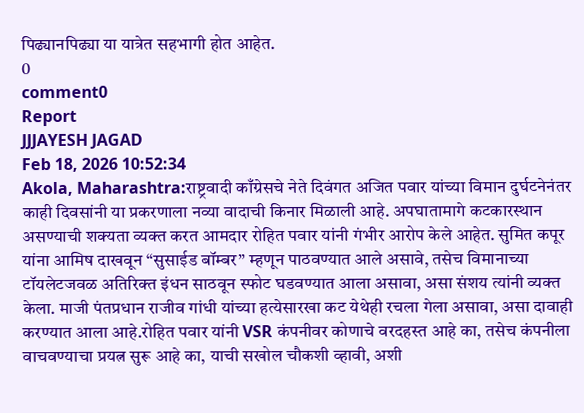पिढ्यानपिढ्या या यात्रेत सहभागी होत आहेत.
0
comment0
Report
JJJAYESH JAGAD
Feb 18, 2026 10:52:34
Akola, Maharashtra:राष्ट्रवादी काँग्रेसचे नेते दिवंगत अजित पवार यांच्या विमान दुर्घटनेनंतर काही दिवसांनी या प्रकरणाला नव्या वादाची किनार मिळाली आहे. अपघातामागे कटकारस्थान असण्याची शक्यता व्यक्त करत आमदार रोहित पवार यांनी गंभीर आरोप केले आहेत. सुमित कपूर यांना आमिष दाखवून “सुसाईड बॉम्बर” म्हणून पाठवण्यात आले असावे, तसेच विमानाच्या टॉयलेटजवळ अतिरिक्त इंधन साठवून स्फोट घडवण्यात आला असावा, असा संशय त्यांनी व्यक्त केला. माजी पंतप्रधान राजीव गांधी यांच्या हत्येसारखा कट येथेही रचला गेला असावा, असा दावाही करण्यात आला आहे.रोहित पवार यांनी VSR कंपनीवर कोणाचे वरदहस्त आहे का, तसेच कंपनीला वाचवण्याचा प्रयत्न सुरू आहे का, याची सखोल चौकशी व्हावी, अशी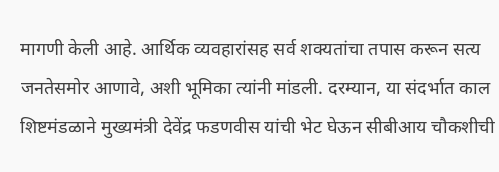मागणी केली आहे. आर्थिक व्यवहारांसह सर्व शक्यतांचा तपास करून सत्य जनतेसमोर आणावे, अशी भूमिका त्यांनी मांडली. दरम्यान, या संदर्भात काल शिष्टमंडळाने मुख्यमंत्री देवेंद्र फडणवीस यांची भेट घेऊन सीबीआय चौकशीची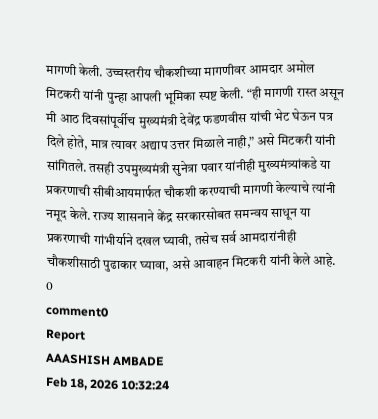मागणी केली. उच्चस्तरीय चौकशीच्या मागणीवर आमदार अमोल मिटकरी यांनी पुन्हा आपली भूमिका स्पष्ट केली. “ही मागणी रास्त असून मी आठ दिवसांपूर्वीच मुख्यमंत्री देवेंद्र फडणवीस यांची भेट घेऊन पत्र दिले होते, मात्र त्यावर अद्याप उत्तर मिळाले नाही,” असे मिटकरी यांनी सांगितले. तसही उपमुख्यमंत्री सुनेत्रा पवार यांनीही मुख्यमंत्र्यांकडे या प्रकरणाची सीबीआयमार्फत चौकशी करण्याची मागणी केल्याचे त्यांनी नमूद केले. राज्य शासनाने केंद्र सरकारसोबत समन्वय साधून या प्रकरणाची गांभीर्याने दखल घ्यावी, तसेच सर्व आमदारांनीही चौकशीसाठी पुढाकार घ्यावा, असे आवाहन मिटकरी यांनी केले आहे.
0
comment0
Report
AAASHISH AMBADE
Feb 18, 2026 10:32:24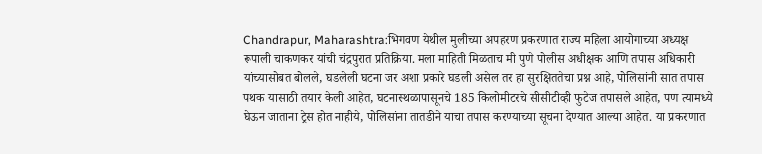Chandrapur, Maharashtra:भिगवण येथील मुलीच्या अपहरण प्रकरणात राज्य महिला आयोगाच्या अध्यक्ष रूपाली चाकणकर यांची चंद्रपुरात प्रतिक्रिया. मला माहिती मिळताच मी पुणे पोलीस अधीक्षक आणि तपास अधिकारी यांच्यासोबत बोलले, घडलेली घटना जर अशा प्रकारे घडली असेल तर हा सुरक्षिततेचा प्रश्न आहे, पोलिसांनी सात तपास पथक यासाठी तयार केली आहेत, घटनास्थळापासूनचे 185 किलोमीटरचे सीसीटीव्ही फुटेज तपासले आहेत, पण त्यामध्ये घेऊन जाताना ट्रेस होत नाहीये, पोलिसांना तातडीने याचा तपास करण्याच्या सूचना देण्यात आल्या आहेत. या प्रकरणात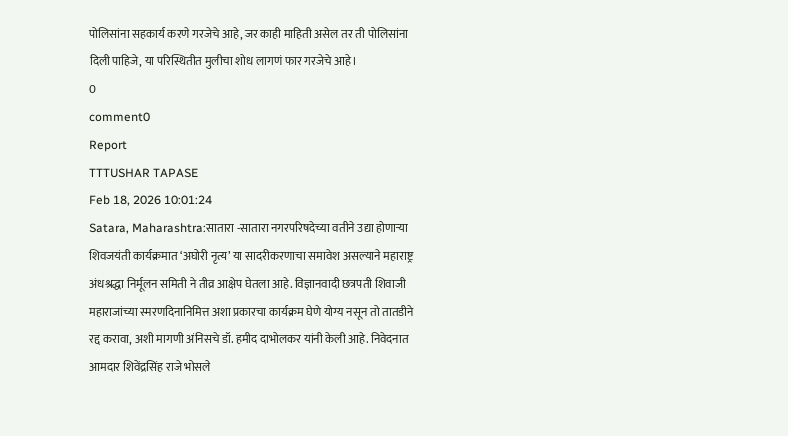पोलिसांना सहकार्य करणे गरजेचे आहे, जर काही माहिती असेल तर ती पोलिसांना दिली पाहिजे, या परिस्थितीत मुलीचा शोध लागणं फार गरजेचे आहे।
0
comment0
Report
TTTUSHAR TAPASE
Feb 18, 2026 10:01:24
Satara, Maharashtra:सातारा -सातारा नगरपरिषदेच्या वतीने उद्या होणाऱ्या शिवजयंती कार्यक्रमात ‘अघोरी नृत्य’ या सादरीकरणाचा समावेश असल्याने महाराष्ट्र अंधश्रद्धा निर्मूलन समिती ने तीव्र आक्षेप घेतला आहे. विज्ञानवादी छत्रपती शिवाजी महाराजांच्या स्मरणदिनानिमित्त अशा प्रकारचा कार्यक्रम घेणे योग्य नसून तो तातडीने रद्द करावा, अशी मागणी अंनिसचे डॉ. हमीद दाभोलकर यांनी केली आहे. निवेदनात आमदार शिवेंद्रसिंह राजे भोसले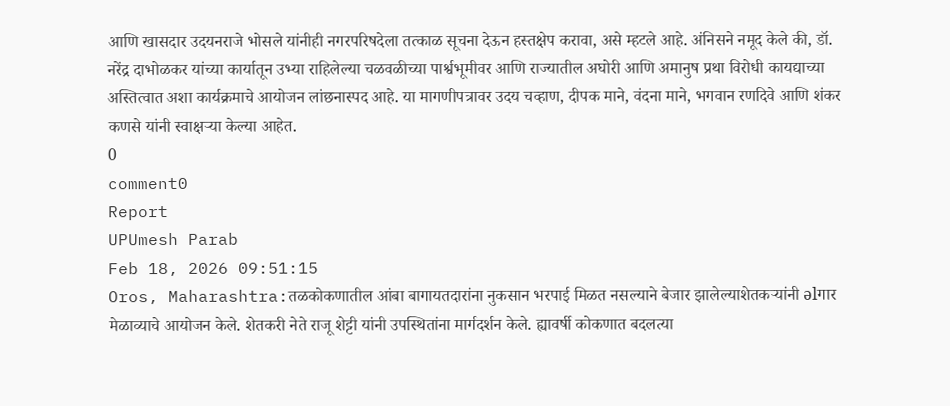आणि खासदार उदयनराजे भोसले यांनीही नगरपरिषदेला तत्काळ सूचना देऊन हस्तक्षेप करावा, असे म्हटले आहे. अंनिसने नमूद केले की, डॉ. नरेंद्र दाभोळकर यांच्या कार्यातून उभ्या राहिलेल्या चळवळीच्या पार्श्वभूमीवर आणि राज्यातील अघोरी आणि अमानुष प्रथा विरोधी कायद्याच्या अस्तित्वात अशा कार्यक्रमाचे आयोजन लांछनास्पद आहे. या मागणीपत्रावर उदय चव्हाण, दीपक माने, वंदना माने, भगवान रणदिवे आणि शंकर कणसे यांनी स्वाक्षऱ्या केल्या आहेत.
0
comment0
Report
UPUmesh Parab
Feb 18, 2026 09:51:15
Oros, Maharashtra:तळकोकणातील आंबा बागायतदारांना नुकसान भरपाई मिळत नसल्याने बेजार झालेल्याशेतकऱ्यांनी əlगार मेळाव्याचे आयोजन केले. शेतकरी नेते राजू शेट्टी यांनी उपस्थितांना मार्गदर्शन केले. ह्यावर्षी कोकणात बदलत्या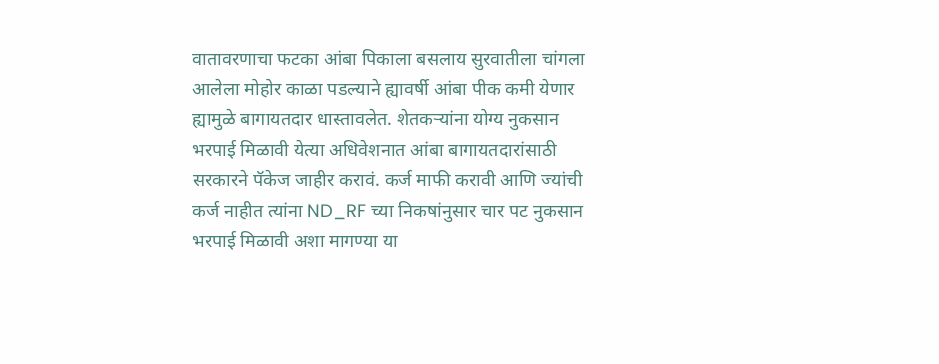वातावरणाचा फटका आंबा पिकाला बसलाय सुरवातीला चांगला आलेला मोहोर काळा पडल्याने ह्यावर्षी आंबा पीक कमी येणार ह्यामुळे बागायतदार धास्तावलेत. शेतकऱ्यांना योग्य नुकसान भरपाई मिळावी येत्या अधिवेशनात आंबा बागायतदारांसाठी सरकारने पॅकेज जाहीर करावं. कर्ज माफी करावी आणि ज्यांची कर्ज नाहीत त्यांना ND_RF च्या निकषांनुसार चार पट नुकसान भरपाई मिळावी अशा मागण्या या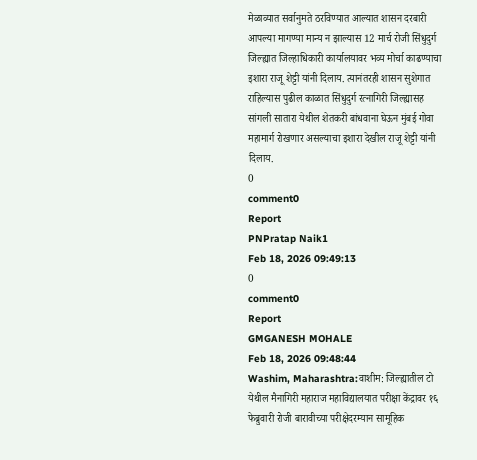मेळाव्यात सर्वानुमते ठरविण्यात आल्यात शासन दरबारी आपल्या मागण्या मान्य न झाल्यास 12 मार्च रोजी सिंधुदुर्ग जिल्ह्यात जिल्हाधिकारी कार्यालयावर भव्य मोर्चा काढण्याचा इशारा राजू शेट्टी यांनी दिलाय. त्यानंतरही शासन सुशेगात राहिल्यास पुढील काळात सिंधुदुर्ग रत्नागिरी जिल्ह्यासह सांगली सातारा येथील शेतकरी बांधवाना घेऊन मुंबई गोवा महामार्ग रोखणार असल्याचा इशारा देखील राजू शेट्टी यांनी दिलाय.
0
comment0
Report
PNPratap Naik1
Feb 18, 2026 09:49:13
0
comment0
Report
GMGANESH MOHALE
Feb 18, 2026 09:48:44
Washim, Maharashtra:वाशीम: जिल्ह्यातील टो येथील मैनागिरी महाराज महाविद्यालयात परीक्षा केंद्रावर १६ फेब्रुवारी रोजी बारावीच्या परीक्षेदरम्यान सामूहिक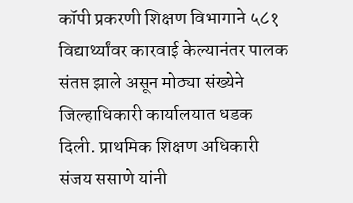कॉपी प्रकरणी शिक्षण विभागाने ५८१ विद्यार्थ्यांवर कारवाई केल्यानंतर पालक संतप्त झाले असून मोठ्या संख्येने जिल्हाधिकारी कार्यालयात धडक दिली. प्राथमिक शिक्षण अधिकारी संजय ससाणे यांनी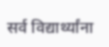सर्व विद्यार्थ्यांना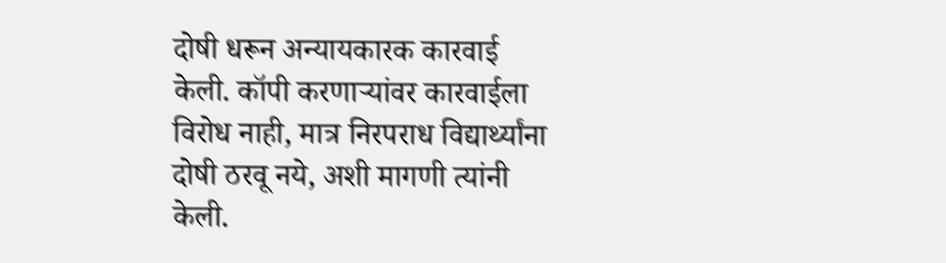दोषी धरून अन्यायकारक कारवाई केली. कॉपी करणाऱ्यांवर कारवाईला विरोध नाही, मात्र निरपराध विद्यार्थ्यांना दोषी ठरवू नये, अशी मागणी त्यांनी केली.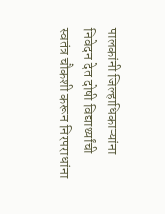पालकांनी जिल्हाधिकाऱ्यांना निवेदन देत दोषी विद्यार्थ्यांची स्वतंत्र चौकशी करून निरपराधांना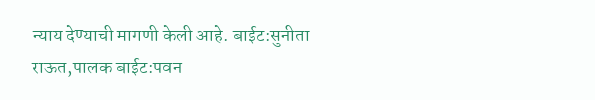न्याय देण्याची मागणी केली आहे. बाईट:सुनीता राऊत,पालक बाईट:पवन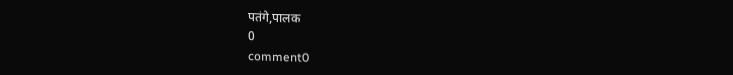पतंगे,पालक
0
comment0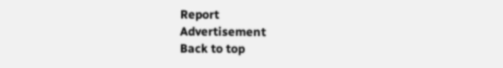Report
Advertisement
Back to top